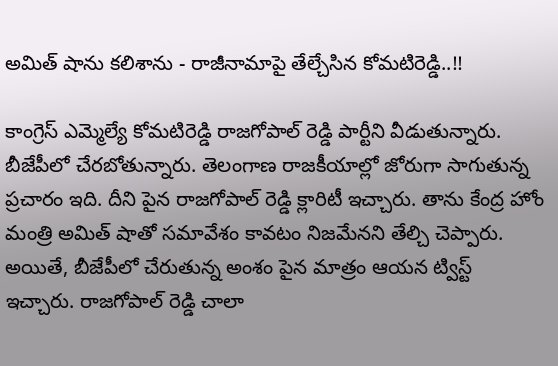అమిత్ షాను కలిశాను - రాజీనామాపై తేల్చేసిన కోమటిరెడ్డి..!!

కాంగ్రెస్ ఎమ్మెల్యే కోమటిరెడ్డి రాజగోపాల్ రెడ్డి పార్టీని వీడుతున్నారు. బీజేపీలో చేరబోతున్నారు. తెలంగాణ రాజకీయాల్లో జోరుగా సాగుతున్న ప్రచారం ఇది. దీని పైన రాజగోపాల్ రెడ్డి క్లారిటీ ఇచ్చారు. తాను కేంద్ర హోం మంత్రి అమిత్ షాతో సమావేశం కావటం నిజమేనని తేల్చి చెప్పారు. అయితే, బీజేపీలో చేరుతున్న అంశం పైన మాత్రం ఆయన ట్విస్ట్ ఇచ్చారు. రాజగోపాల్ రెడ్డి చాలా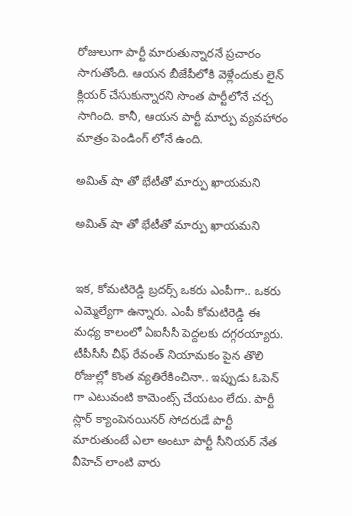రోజులుగా పార్టీ మారుతున్నారనే ప్రచారం సాగుతోంది. ఆయన బీజేపీలోకి వెళ్లేందుకు లైన్ క్లియర్ చేసుకున్నారని సొంత పార్టీలోనే చర్చ సాగింది. కానీ, ఆయన పార్టీ మార్పు వ్యవహారం మాత్రం పెండింగ్ లోనే ఉంది.

అమిత్ షా తో భేటీతో మార్పు ఖాయమని

అమిత్ షా తో భేటీతో మార్పు ఖాయమని


ఇక, కోమటిరెడ్డి బ్రదర్స్ ఒకరు ఎంపీగా.. ఒకరు ఎమ్మెల్యేగా ఉన్నారు. ఎంపీ కోమటిరెడ్డి ఈ మధ్య కాలంలో ఏఐసీసీ పెద్దలకు దగ్గరయ్యారు. టీపీసీసీ చీఫ్ రేవంత్ నియామకం పైన తొలి రోజుల్లో కొంత వ్యతిరేకించినా.. ఇప్పుడు ఓపెన్ గా ఎటువంటి కామెంట్స్ చేయటం లేదు. పార్టీ స్లార్ క్యాంపెనయినర్ సోదరుడే పార్టీ మారుతుంటే ఎలా అంటూ పార్టీ సీనియర్ నేత వీహెచ్ లాంటి వారు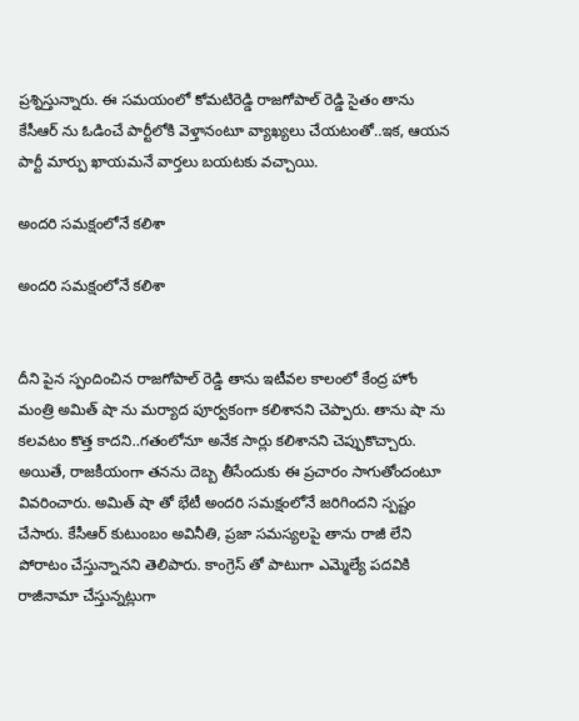ప్రశ్నిస్తున్నారు. ఈ సమయంలో కోమటిరెడ్డి రాజగోపాల్ రెడ్డి సైతం తాను కేసీఆర్ ను ఓడించే పార్టీలోకి వెళ్తానంటూ వ్యాఖ్యలు చేయటంతో..ఇక, ఆయన పార్టీ మార్పు ఖాయమనే వార్తలు బయటకు వచ్చాయి.

అందరి సమక్షంలోనే కలిశా

అందరి సమక్షంలోనే కలిశా


దీని పైన స్పందించిన రాజగోపాల్ రెడ్డి తాను ఇటీవల కాలంలో కేంద్ర హోం మంత్రి అమిత్ షా ను మర్యాద పూర్వకంగా కలిశానని చెప్పారు. తాను షా ను కలవటం కొత్త కాదని..గతంలోనూ అనేక సార్లు కలిశానని చెప్పుకొచ్చారు. అయితే, రాజకీయంగా తనను దెబ్బ తీసేందుకు ఈ ప్రచారం సాగుతోందంటూ వివరించారు. అమిత్ షా తో భేటీ అందరి సమక్షంలోనే జరిగిందని స్పష్టం చేసారు. కేసీఆర్‌ కుటుంబం అవినీతి, ప్రజా సమస్యలపై తాను రాజీ లేని పోరాటం చేస్తున్నానని తెలిపారు. కాంగ్రెస్ తో పాటుగా ఎమ్మెల్యే పదవికి రాజీనామా చేస్తున్నట్లుగా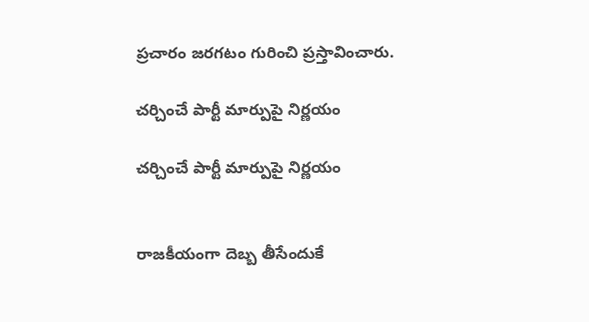ప్రచారం జరగటం గురించి ప్రస్తావించారు.

చర్చించే పార్టీ మార్పుపై నిర్ణయం

చర్చించే పార్టీ మార్పుపై నిర్ణయం


రాజకీయంగా దెబ్బ తీసేందుకే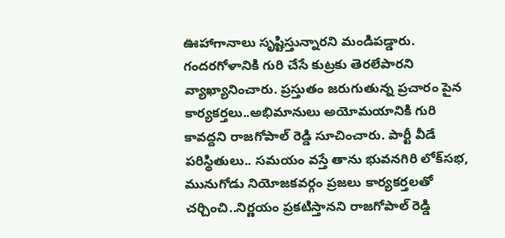ఊహాగానాలు సృష్టిస్తున్నారని మండిపడ్డారు. గందరగోళానికి గురి చేసే కుట్రకు తెరలేపారని వ్యాఖ్యానించారు. ప్రస్తుతం జరుగుతున్న ప్రచారం పైన కార్యకర్తలు..అభిమానులు అయోమయానికి గురి కావద్దని రాజగోపాల్ రెడ్డి సూచించారు. పార్టీ వీడే పరిస్థితులు.. సమయం వస్తే తాను భువనగిరి లోక్‌సభ, మునుగోడు నియోజకవర్గం ప్రజలు కార్యకర్తలతో చర్చించి..నిర్ణయం ప్రకటిస్తానని రాజగోపాల్ రెడ్డి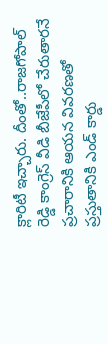క్లారిటీ ఇచ్చారు. దీంతో..రాజగోపాల్ రెడ్డి కాంగ్రెస్ వీడి బీజేపీలో చేరుతారనే ప్రచారానికి ఆయన వివరణతో ప్రస్తుతానికి ఎండ్ కార్డు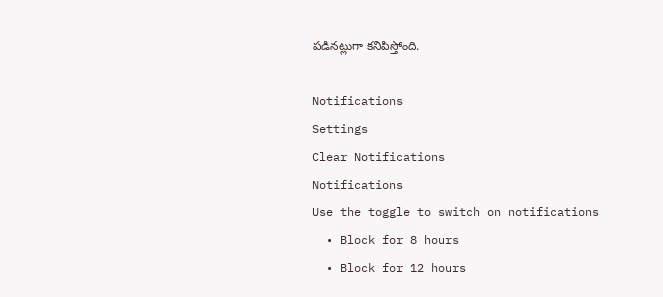పడినట్లుగా కనిపిస్తోంది.

Notifications
Settings
Clear Notifications
Notifications
Use the toggle to switch on notifications
  • Block for 8 hours
  • Block for 12 hours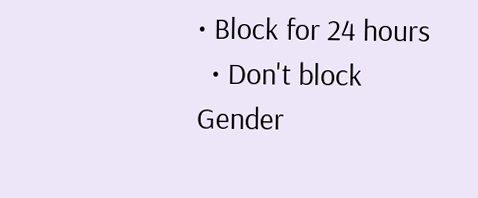• Block for 24 hours
  • Don't block
Gender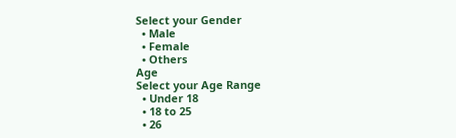Select your Gender
  • Male
  • Female
  • Others
Age
Select your Age Range
  • Under 18
  • 18 to 25
  • 26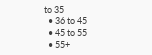to 35
  • 36 to 45
  • 45 to 55
  • 55+